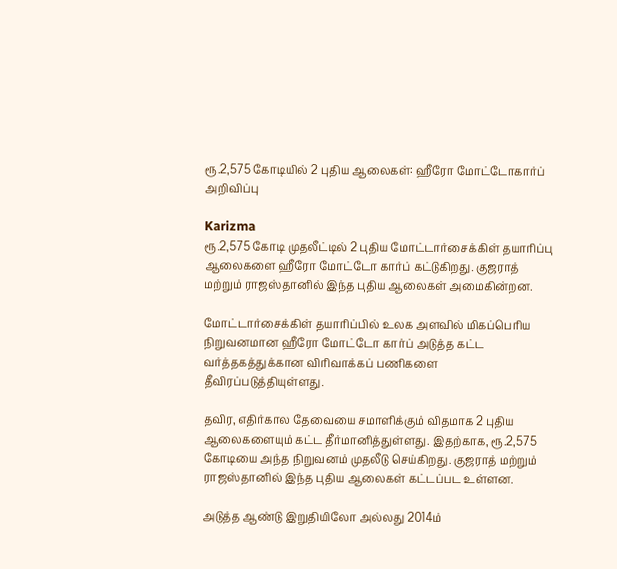ரூ.2,575 கோடியில் 2 புதிய ஆலைகள்: ஹீரோ மோட்டோகார்ப் அறிவிப்பு

Karizma
ரூ.2,575 கோடி முதலீட்டில் 2 புதிய மோட்டார்சைக்கிள் தயாரிப்பு ஆலைகளை ஹீரோ மோட்டோ கார்ப் கட்டுகிறது. குஜராத் மற்றும் ராஜஸ்தானில் இந்த புதிய ஆலைகள் அமைகின்றன.

மோட்டார்சைக்கிள் தயாரிப்பில் உலக அளவில் மிகப்பெரிய நிறுவனமான ஹீரோ மோட்டோ கார்ப் அடுத்த கட்ட வர்த்தகத்துக்கான விரிவாக்கப் பணிகளை தீவிரப்படுத்தியுள்ளது.

தவிர, எதிர்கால தேவையை சமாளிக்கும் விதமாக 2 புதிய ஆலைகளையும் கட்ட தீர்மானித்துள்ளது. இதற்காக, ரூ.2,575 கோடியை அந்த நிறுவனம் முதலீடு செய்கிறது. குஜராத் மற்றும் ராஜஸ்தானில் இந்த புதிய ஆலைகள் கட்டப்பட உள்ளன.

அடுத்த ஆண்டு இறுதியிலோ அல்லது 2014ம்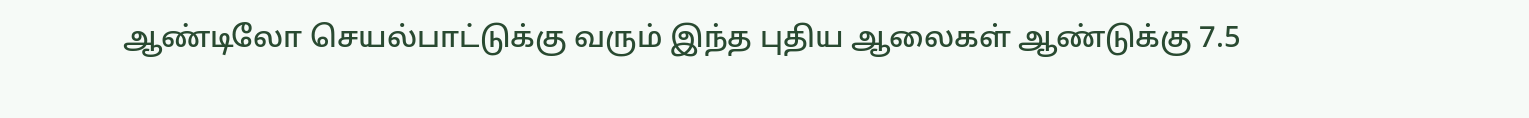ஆண்டிலோ செயல்பாட்டுக்கு வரும் இந்த புதிய ஆலைகள் ஆண்டுக்கு 7.5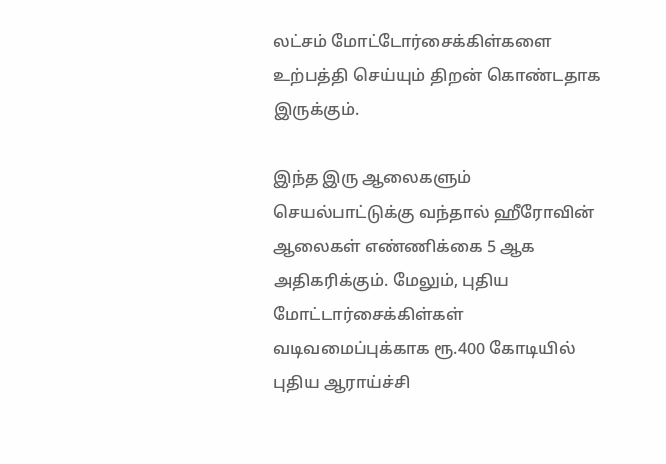லட்சம் மோட்டோர்சைக்கிள்களை உற்பத்தி செய்யும் திறன் கொண்டதாக இருக்கும்.

இந்த இரு ஆலைகளும் செயல்பாட்டுக்கு வந்தால் ஹீரோவின் ஆலைகள் எண்ணிக்கை 5 ஆக அதிகரிக்கும். மேலும், புதிய மோட்டார்சைக்கிள்கள் வடிவமைப்புக்காக ரூ.400 கோடியில் புதிய ஆராய்ச்சி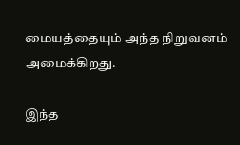மையத்தையும் அந்த நிறுவனம் அமைக்கிறது.

இந்த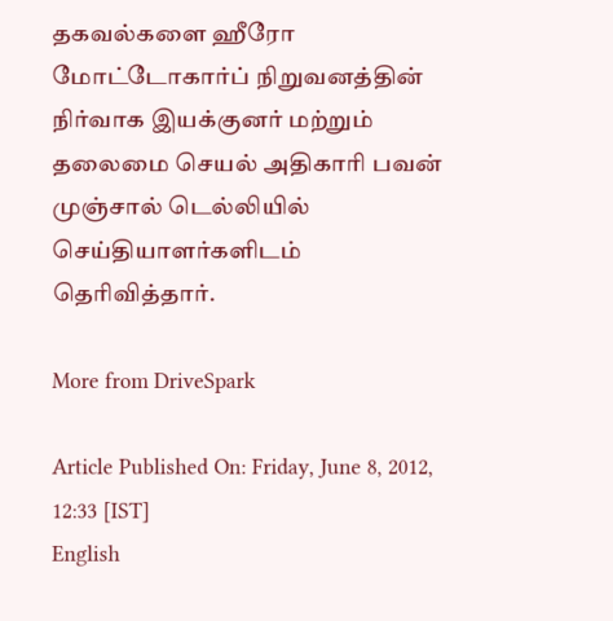தகவல்களை ஹீரோ மோட்டோகார்ப் நிறுவனத்தின் நிர்வாக இயக்குனர் மற்றும் தலைமை செயல் அதிகாரி பவன் முஞ்சால் டெல்லியில் செய்தியாளர்களிடம் தெரிவித்தார்.

More from DriveSpark

Article Published On: Friday, June 8, 2012, 12:33 [IST]
English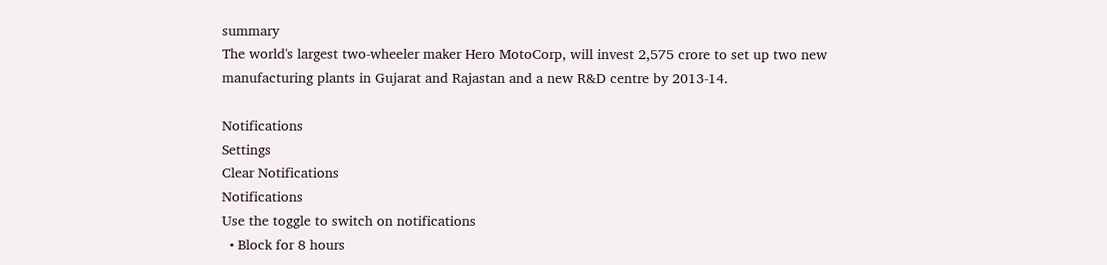summary
The world's largest two-wheeler maker Hero MotoCorp, will invest 2,575 crore to set up two new manufacturing plants in Gujarat and Rajastan and a new R&D centre by 2013-14.

Notifications
Settings
Clear Notifications
Notifications
Use the toggle to switch on notifications
  • Block for 8 hours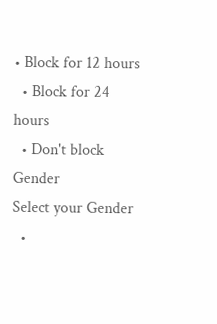• Block for 12 hours
  • Block for 24 hours
  • Don't block
Gender
Select your Gender
  •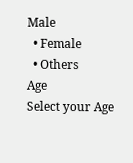Male
  • Female
  • Others
Age
Select your Age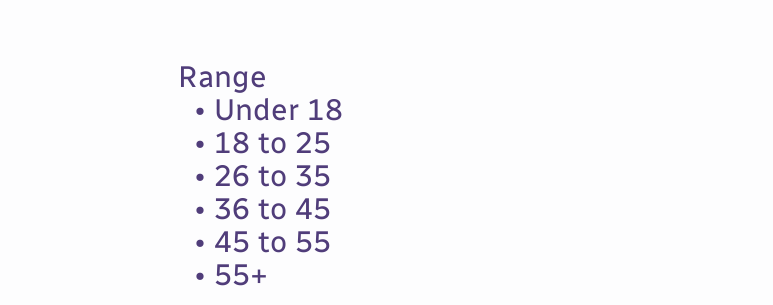Range
  • Under 18
  • 18 to 25
  • 26 to 35
  • 36 to 45
  • 45 to 55
  • 55+